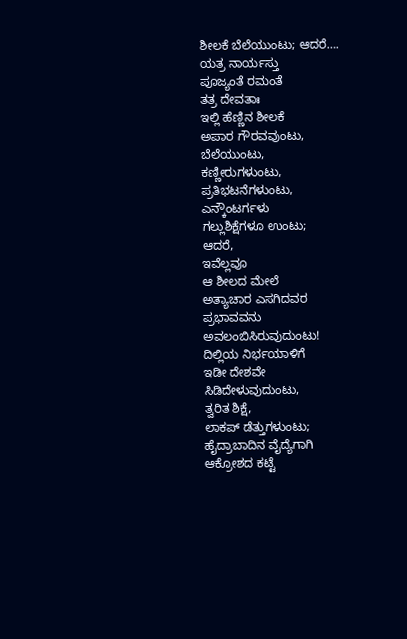ಶೀಲಕೆ ಬೆಲೆಯುಂಟು; ಆದರೆ….
ಯತ್ರ ನಾರ್ಯಸ್ತು
ಪೂಜ್ಯಂತೆ ರಮಂತೆ
ತತ್ರ ದೇವತಾಃ
ಇಲ್ಲಿ ಹೆಣ್ಣಿನ ಶೀಲಕೆ
ಅಪಾರ ಗೌರವವುಂಟು,
ಬೆಲೆಯುಂಟು,
ಕಣ್ಣೀರುಗಳುಂಟು,
ಪ್ರತಿಭಟನೆಗಳುಂಟು,
ಎನ್ಕೌಂಟರ್ಗಳು
ಗಲ್ಲುಶಿಕ್ಷೆಗಳೂ ಉಂಟು;
ಆದರೆ,
ಇವೆಲ್ಲವೂ
ಆ ಶೀಲದ ಮೇಲೆ
ಅತ್ಯಾಚಾರ ಎಸಗಿದವರ
ಪ್ರಭಾವವನು
ಅವಲಂಬಿಸಿರುವುದುಂಟು!
ದಿಲ್ಲಿಯ ನಿರ್ಭಯಾಳಿಗೆ
ಇಡೀ ದೇಶವೇ
ಸಿಡಿದೇಳುವುದುಂಟು,
ತ್ವರಿತ ಶಿಕ್ಷೆ,
ಲಾಕಪ್ ಡೆತ್ತುಗಳುಂಟು;
ಹೈದ್ರಾಬಾದಿನ ವೈದ್ಯೆಗಾಗಿ
ಆಕ್ರೋಶದ ಕಟ್ಟೆ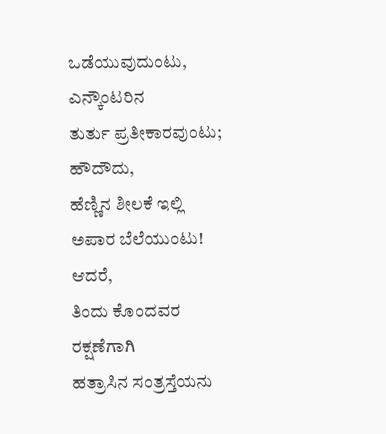ಒಡೆಯುವುದುಂಟು,
ಎನ್ಕೌಂಟರಿನ
ತುರ್ತು ಪ್ರತೀಕಾರವುಂಟು;
ಹೌದೌದು,
ಹೆಣ್ಣಿನ ಶೀಲಕೆ ಇಲ್ಲಿ
ಅಪಾರ ಬೆಲೆಯುಂಟು!
ಆದರೆ,
ತಿಂದು ಕೊಂದವರ
ರಕ್ಷಣೆಗಾಗಿ
ಹತ್ರಾಸಿನ ಸಂತ್ರಸ್ತೆಯನು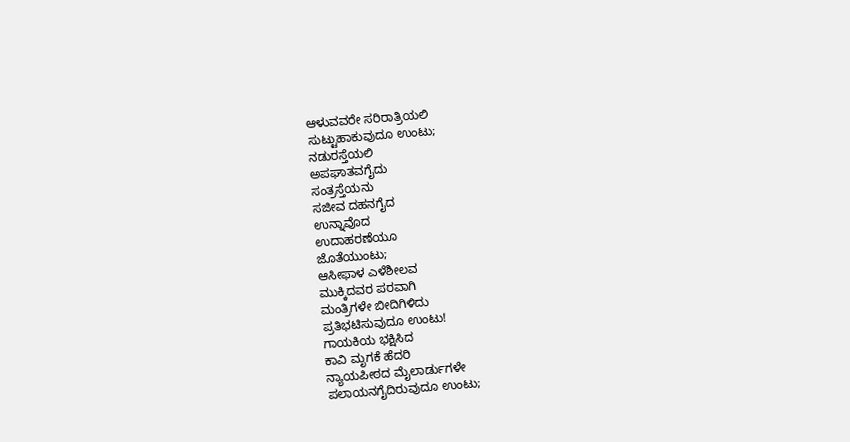ಆಳುವವರೇ ಸರಿರಾತ್ರಿಯಲಿ
ಸುಟ್ಟುಹಾಕುವುದೂ ಉಂಟು;
ನಡುರಸ್ತೆಯಲಿ
ಅಪಘಾತವಗೈದು
ಸಂತ್ರಸ್ತೆಯನು
ಸಜೀವ ದಹನಗೈದ
ಉನ್ನಾವೊದ
ಉದಾಹರಣೆಯೂ
ಜೊತೆಯುಂಟು;
ಆಸೀಫಾಳ ಎಳೆಶೀಲವ
ಮುಕ್ಕಿದವರ ಪರವಾಗಿ
ಮಂತ್ರಿಗಳೇ ಬೀದಿಗಿಳಿದು
ಪ್ರತಿಭಟಿಸುವುದೂ ಉಂಟು!
ಗಾಯಕಿಯ ಭಕ್ಷಿಸಿದ
ಕಾವಿ ಮೃಗಕೆ ಹೆದರಿ
ನ್ಯಾಯಪೀಠದ ಮೈಲಾರ್ಡುಗಳೇ
ಪಲಾಯನಗೈದಿರುವುದೂ ಉಂಟು;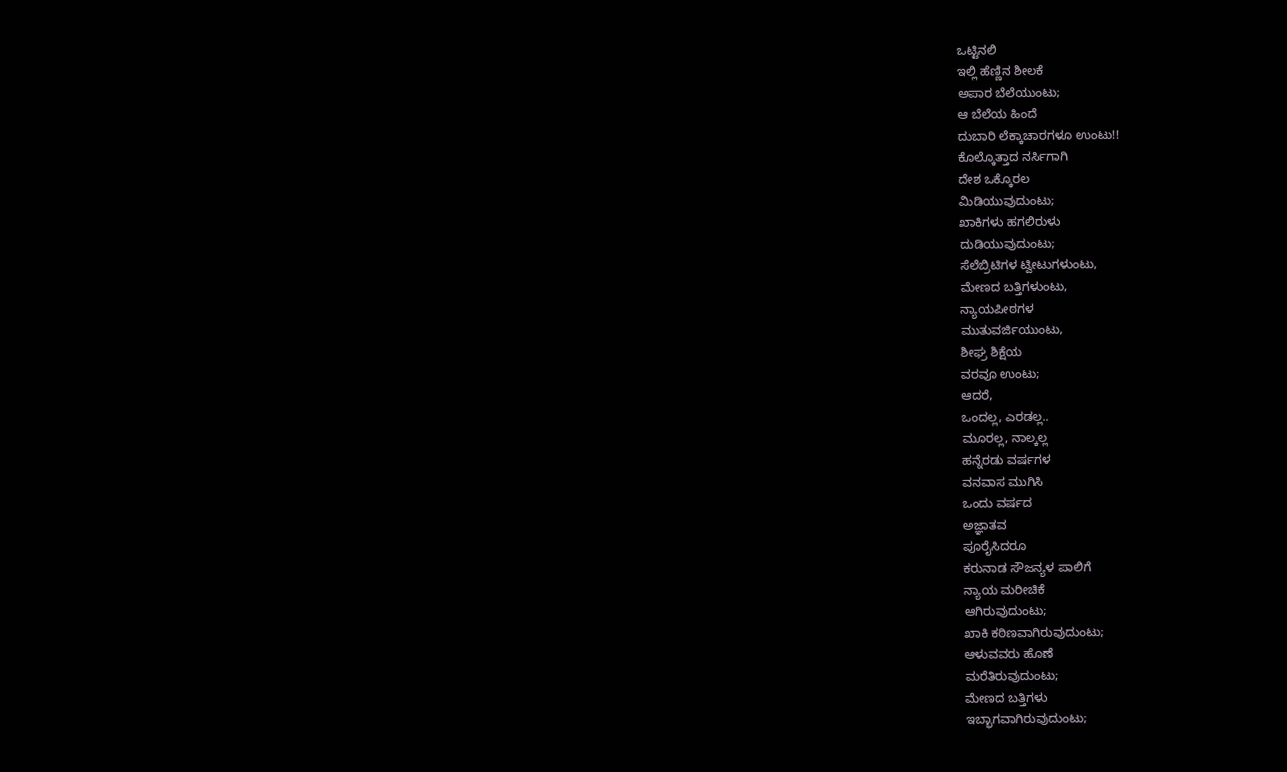ಒಟ್ಟಿನಲಿ
ಇಲ್ಲಿ ಹೆಣ್ಣಿನ ಶೀಲಕೆ
ಅಪಾರ ಬೆಲೆಯುಂಟು;
ಆ ಬೆಲೆಯ ಹಿಂದೆ
ದುಬಾರಿ ಲೆಕ್ಕಾಚಾರಗಳೂ ಉಂಟು!!
ಕೊಲ್ಕೊತ್ತಾದ ನರ್ಸಿಗಾಗಿ
ದೇಶ ಒಕ್ಕೊರಲ
ಮಿಡಿಯುವುದುಂಟು;
ಖಾಕಿಗಳು ಹಗಲಿರುಳು
ದುಡಿಯುವುದುಂಟು;
ಸೆಲೆಬ್ರಿಟಿಗಳ ಟ್ವೀಟುಗಳುಂಟು,
ಮೇಣದ ಬತ್ತಿಗಳುಂಟು,
ನ್ಯಾಯಪೀಠಗಳ
ಮುತುವರ್ಜಿಯುಂಟು,
ಶೀಘ್ರ ಶಿಕ್ಷೆಯ
ವರವೂ ಉಂಟು;
ಆದರೆ,
ಒಂದಲ್ಲ, ಎರಡಲ್ಲ..
ಮೂರಲ್ಲ, ನಾಲ್ಕಲ್ಲ
ಹನ್ನೆರಡು ವರ್ಷಗಳ
ವನವಾಸ ಮುಗಿಸಿ
ಒಂದು ವರ್ಷದ
ಅಜ್ಞಾತವ
ಪೂರೈಸಿದರೂ
ಕರುನಾಡ ಸೌಜನ್ಯಳ ಪಾಲಿಗೆ
ನ್ಯಾಯ ಮರೀಚಿಕೆ
ಆಗಿರುವುದುಂಟು;
ಖಾಕಿ ಕಠಿಣವಾಗಿರುವುದುಂಟು;
ಆಳುವವರು ಹೊಣೆ
ಮರೆತಿರುವುದುಂಟು;
ಮೇಣದ ಬತ್ತಿಗಳು
ಇಬ್ಭಾಗವಾಗಿರುವುದುಂಟು;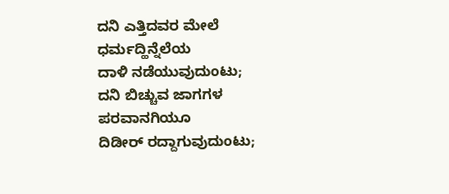ದನಿ ಎತ್ತಿದವರ ಮೇಲೆ
ಧರ್ಮದ್ಹಿನ್ನೆಲೆಯ
ದಾಳಿ ನಡೆಯುವುದುಂಟು;
ದನಿ ಬಿಚ್ಚುವ ಜಾಗಗಳ
ಪರವಾನಗಿಯೂ
ದಿಡೀರ್ ರದ್ದಾಗುವುದುಂಟು;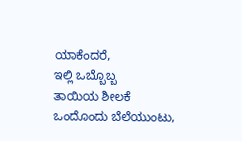ಯಾಕೆಂದರೆ,
ಇಲ್ಲಿ ಒಬ್ಬೊಬ್ಬ
ತಾಯಿಯ ಶೀಲಕೆ
ಒಂದೊಂದು ಬೆಲೆಯುಂಟು,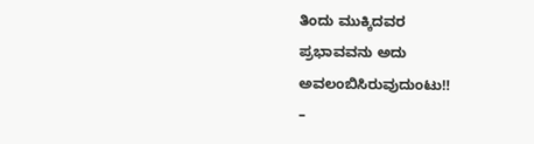ತಿಂದು ಮುಕ್ಕಿದವರ
ಪ್ರಭಾವವನು ಅದು
ಅವಲಂಬಿಸಿರುವುದುಂಟು!!
–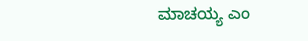ಮಾಚಯ್ಯ ಎಂ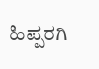ಹಿಪ್ಪರಗಿ